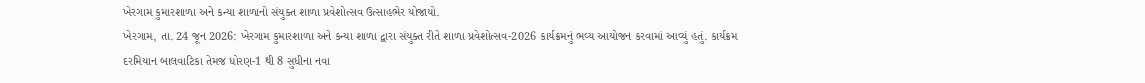ખેરગામ કુમારશાળા અને કન્યા શાળાનો સંયુક્ત શાળા પ્રવેશોત્સવ ઉત્સાહભેર યોજાયો.
ખેરગામ, તા. 24 જૂન 2026: ખેરગામ કુમારશાળા અને કન્યા શાળા દ્વારા સંયુક્ત રીતે શાળા પ્રવેશોત્સવ-2026 કાર્યક્રમનું ભવ્ય આયોજન કરવામાં આવ્યું હતું. કાર્યક્રમ દરમિયાન બાલવાટિકા તેમજ ધોરણ-1 થી 8 સુધીના નવા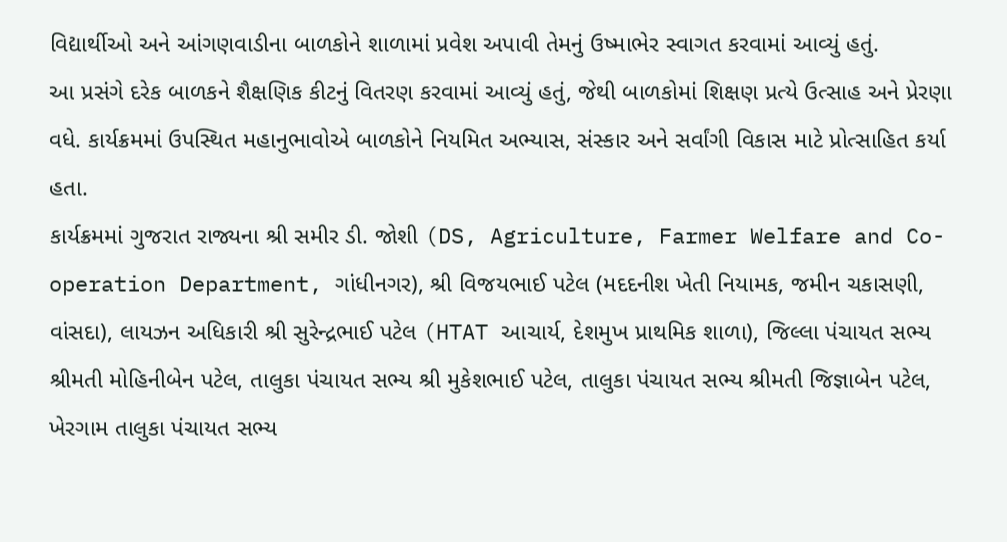વિદ્યાર્થીઓ અને આંગણવાડીના બાળકોને શાળામાં પ્રવેશ અપાવી તેમનું ઉષ્માભેર સ્વાગત કરવામાં આવ્યું હતું.
આ પ્રસંગે દરેક બાળકને શૈક્ષણિક કીટનું વિતરણ કરવામાં આવ્યું હતું, જેથી બાળકોમાં શિક્ષણ પ્રત્યે ઉત્સાહ અને પ્રેરણા વધે. કાર્યક્રમમાં ઉપસ્થિત મહાનુભાવોએ બાળકોને નિયમિત અભ્યાસ, સંસ્કાર અને સર્વાંગી વિકાસ માટે પ્રોત્સાહિત કર્યા હતા.
કાર્યક્રમમાં ગુજરાત રાજ્યના શ્રી સમીર ડી. જોશી (DS, Agriculture, Farmer Welfare and Co-operation Department, ગાંધીનગર), શ્રી વિજયભાઈ પટેલ (મદદનીશ ખેતી નિયામક, જમીન ચકાસણી, વાંસદા), લાયઝન અધિકારી શ્રી સુરેન્દ્રભાઈ પટેલ (HTAT આચાર્ય, દેશમુખ પ્રાથમિક શાળા), જિલ્લા પંચાયત સભ્ય શ્રીમતી મોહિનીબેન પટેલ, તાલુકા પંચાયત સભ્ય શ્રી મુકેશભાઈ પટેલ, તાલુકા પંચાયત સભ્ય શ્રીમતી જિજ્ઞાબેન પટેલ, ખેરગામ તાલુકા પંચાયત સભ્ય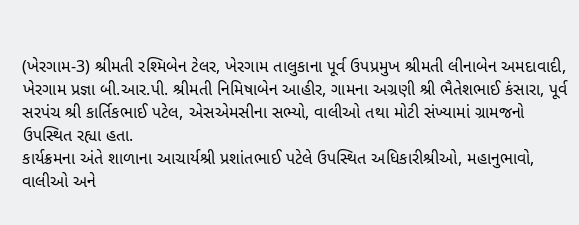(ખેરગામ-3) શ્રીમતી રશ્મિબેન ટેલર, ખેરગામ તાલુકાના પૂર્વ ઉપપ્રમુખ શ્રીમતી લીનાબેન અમદાવાદી, ખેરગામ પ્રજ્ઞા બી.આર.પી. શ્રીમતી નિમિષાબેન આહીર, ગામના અગ્રણી શ્રી ભૈતેશભાઈ કંસારા, પૂર્વ સરપંચ શ્રી કાર્તિકભાઈ પટેલ, એસએમસીના સભ્યો, વાલીઓ તથા મોટી સંખ્યામાં ગ્રામજનો ઉપસ્થિત રહ્યા હતા.
કાર્યક્રમના અંતે શાળાના આચાર્યશ્રી પ્રશાંતભાઈ પટેલે ઉપસ્થિત અધિકારીશ્રીઓ, મહાનુભાવો, વાલીઓ અને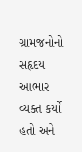ગ્રામજનોનો સહૃદય આભાર વ્યક્ત કર્યો હતો અને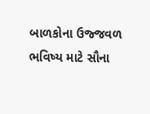બાળકોના ઉજ્જવળ ભવિષ્ય માટે સૌના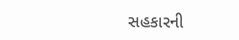સહકારની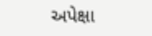અપેક્ષા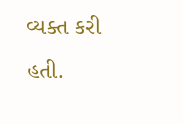વ્યક્ત કરી હતી.